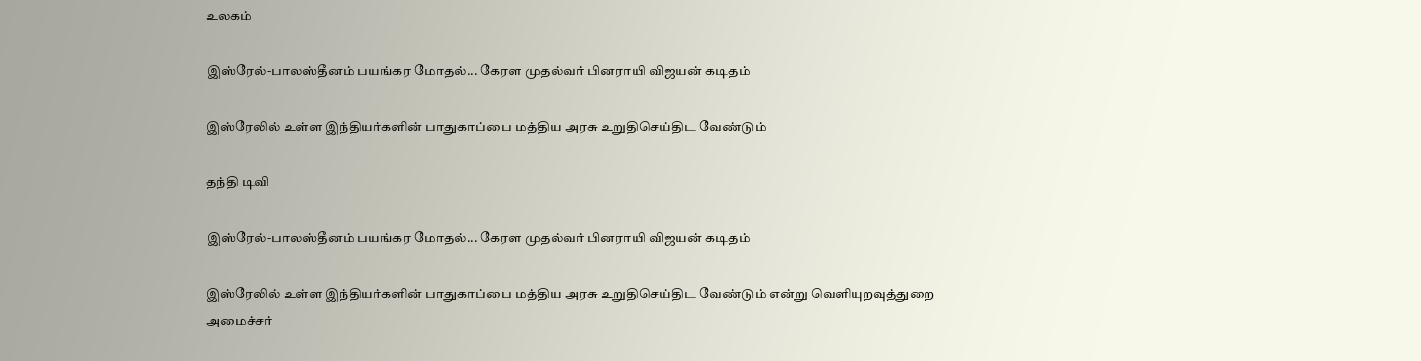உலகம்

இஸ்ரேல்-பாலஸ்தீனம் பயங்கர மோதல்... கேரள முதல்வர் பினராயி விஜயன் கடிதம்

இஸ்ரேலில் உள்ள இந்தியர்களின் பாதுகாப்பை மத்திய அரசு உறுதிசெய்திட வேண்டும்

தந்தி டிவி

இஸ்ரேல்-பாலஸ்தீனம் பயங்கர மோதல்... கேரள முதல்வர் பினராயி விஜயன் கடிதம்

இஸ்ரேலில் உள்ள இந்தியர்களின் பாதுகாப்பை மத்திய அரசு உறுதிசெய்திட வேண்டும் என்று வெளியுறவுத்துறை அமைச்சர்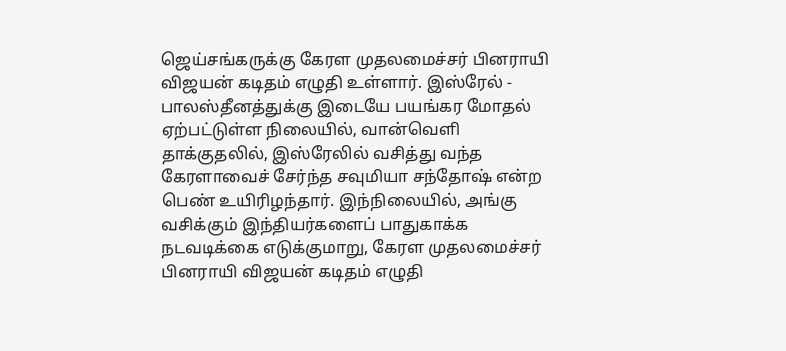ஜெய்சங்கருக்கு கேரள முதலமைச்சர் பினராயி விஜயன் கடிதம் எழுதி உள்ளார். இஸ்ரேல் - பாலஸ்தீனத்துக்கு இடையே பயங்கர மோதல் ஏற்பட்டுள்ள நிலையில், வான்வெளி தாக்குதலில், இஸ்ரேலில் வசித்து வந்த கேரளாவைச் சேர்ந்த சவுமியா சந்தோஷ் என்ற பெண் உயிரிழந்தார். இந்நிலையில், அங்கு வசிக்கும் இந்தியர்களைப் பாதுகாக்க நடவடிக்கை எடுக்குமாறு, கேரள முதலமைச்சர் பினராயி விஜயன் கடிதம் எழுதி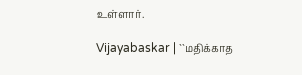உள்ளார்.

Vijayabaskar | ``மதிக்காத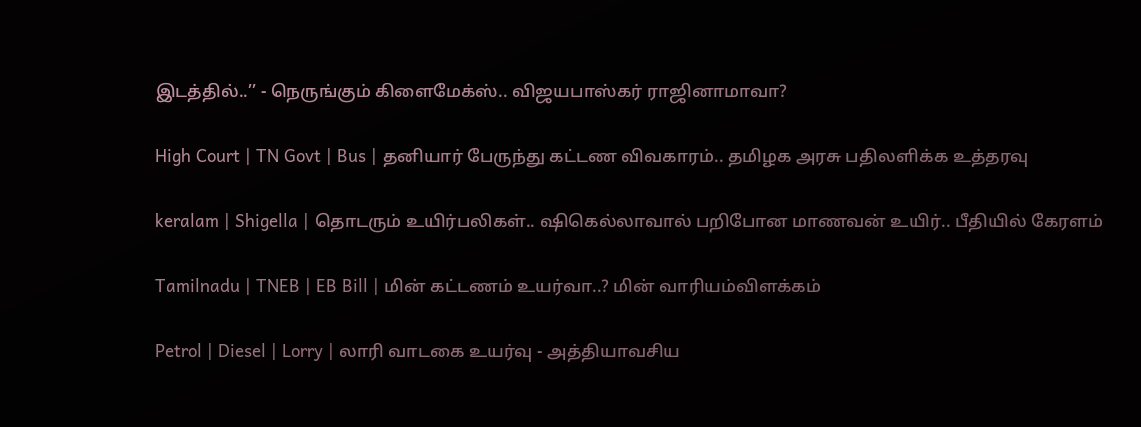இடத்தில்..’’ - நெருங்கும் கிளைமேக்ஸ்.. விஜயபாஸ்கர் ராஜினாமாவா?

High Court | TN Govt | Bus | தனியார் பேருந்து கட்டண விவகாரம்.. தமிழக அரசு பதிலளிக்க உத்தரவு

keralam | Shigella | தொடரும் உயிர்பலிகள்.. ஷிகெல்லாவால் பறிபோன மாணவன் உயிர்.. பீதியில் கேரளம்

Tamilnadu | TNEB | EB Bill | மின் கட்டணம் உயர்வா..? மின் வாரியம்விளக்கம்

Petrol | Diesel | Lorry | லாரி வாடகை உயர்வு - அத்தியாவசிய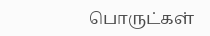பொருட்கள்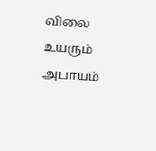விலை உயரும் அபாயம்